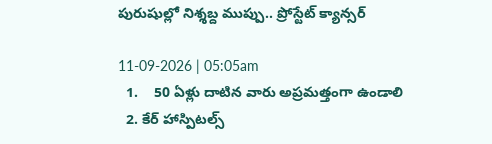పురుషుల్లో నిశ్శబ్ద ముప్పు.. ప్రోస్టేట్ క్యాన్సర్

11-09-2026 | 05:05am
  1.    50 ఏళ్లు దాటిన వారు అప్రమత్తంగా ఉండాలి
  2. కేర్ హాస్పిటల్స్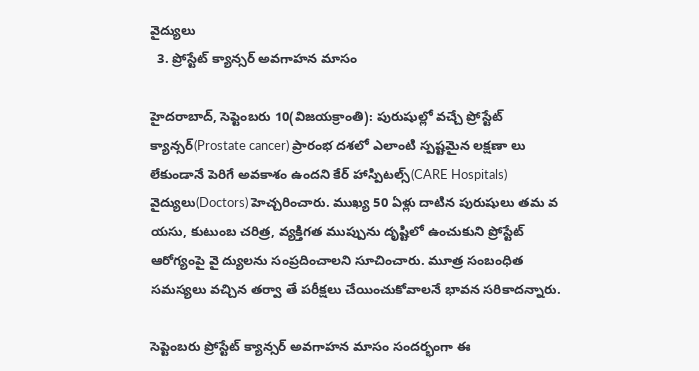వైద్యులు
  3. ప్రోస్టేట్ క్యాన్సర్ అవగాహన మాసం

హైదరాబాద్, సెప్టెంబరు 10(విజయక్రాంతి): పురుషుల్లో వచ్చే ప్రోస్టేట్ క్యాన్సర్(Prostate cancer) ప్రారంభ దశలో ఎలాంటి స్పష్టమైన లక్షణా లు లేకుండానే పెరిగే అవకాశం ఉందని కేర్ హాస్పిటల్స్(CARE Hospitals) వైద్యులు(Doctors) హెచ్చరించారు. ముఖ్య 50 ఏళ్లు దాటిన పురుషులు తమ వ యసు, కుటుంబ చరిత్ర, వ్యక్తిగత ముప్పును దృష్టిలో ఉంచుకుని ప్రోస్టేట్ ఆరోగ్యంపై వై ద్యులను సంప్రదించాలని సూచించారు. మూత్ర సంబంధిత సమస్యలు వచ్చిన తర్వా తే పరీక్షలు చేయించుకోవాలనే భావన సరికాదన్నారు.

సెప్టెంబరు ప్రోస్టేట్ క్యాన్సర్ అవగాహన మాసం సందర్భంగా ఈ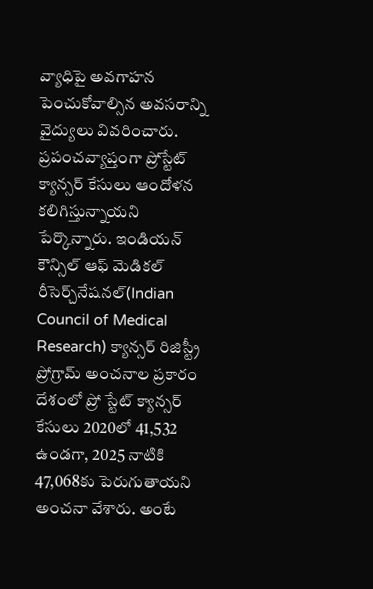వ్యాధిపై అవగాహన పెంచుకోవాల్సిన అవసరాన్ని వైద్యులు వివరించారు. ప్రపంచవ్యాప్తంగా ప్రోస్టేట్ క్యాన్సర్ కేసులు ఆందోళన కలిగిస్తున్నాయని పేర్కొన్నారు. ఇండియన్ కౌన్సిల్ ఆఫ్ మెడికల్ రీసెర్చ్‌నేషనల్(Indian Council of Medical Research) క్యాన్సర్ రిజిస్ట్రీ ప్రోగ్రామ్ అంచనాల ప్రకారం దేశంలో ప్రో స్టేట్ క్యాన్సర్ కేసులు 2020లో 41,532 ఉండగా, 2025 నాటికి 47,068కు పెరుగుతాయని అంచనా వేశారు. అంటే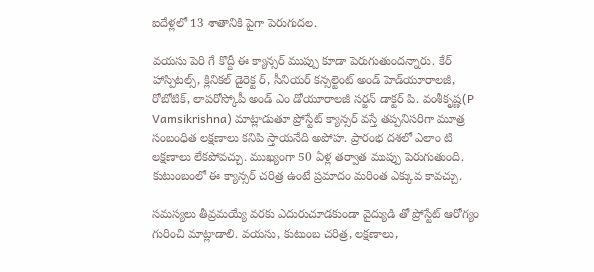ఐదేళ్లలో 13 శాతానికి పైగా పెరుగుదల.

వయసు పెరి గే కొద్దీ ఈ క్యాన్సర్ ముప్పు కూడా పెరుగుతుందన్నారు. కేర్ హాస్పిటల్స్, క్లినికల్ డైరెక్ట ర్, సీనియర్ కన్సల్టెంట్ అండ్ హెడ్‌యూరాలజీ, రోబోటిక్, లాపరోస్కోపీ అండ్ ఎం డోయూరాలజీ సర్జన్ డాక్టర్ పి. వంశీకృష్ణ(P Vamsikrishna) మాట్లాడుతూ ప్రోస్టేట్ క్యాన్సర్ వస్తే తప్పనిసరిగా మూత్ర సంబంధిత లక్షణాలు కనిపి స్తాయనేది అపోహ. ప్రారంభ దశలో ఎలాం టి లక్షణాలు లేకపోవచ్చు. ముఖ్యంగా 50 ఏళ్ల తర్వాత ముప్పు పెరుగుతుంది. కుటుంబంలో ఈ క్యాన్సర్ చరిత్ర ఉంటే ప్రమాదం మరింత ఎక్కువ కావచ్చు.

సమస్యలు తీవ్రమయ్యే వరకు ఎదురుచూడకుండా వైద్యుడి తో ప్రోస్టేట్ ఆరోగ్యం గురించి మాట్లాడాలి. వయసు, కుటుంబ చరిత్ర, లక్షణాలు,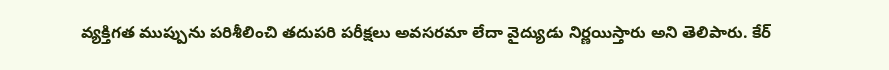వ్యక్తిగత ముప్పును పరిశీలించి తదుపరి పరీక్షలు అవసరమా లేదా వైద్యుడు నిర్ణయిస్తారు అని తెలిపారు. కేర్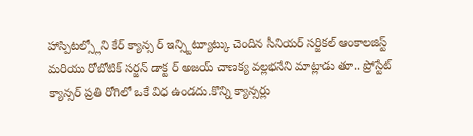హాస్పిటల్స్లోని కేర్ క్యాన్స ర్ ఇన్స్టిట్యూట్కు చెందిన సీనియర్ సర్జికల్ ఆంకాలజిస్ట్ మరియు రోబోటిక్ సర్జన్ డాక్ట ర్ అజయ్ చాణక్య వల్లభనేని మాట్లాడు తూ.. ప్రోస్టేట్ క్యాన్సర్ ప్రతి రోగిలో ఒకే విధ ఉండదు.కొన్ని క్యాన్సర్లు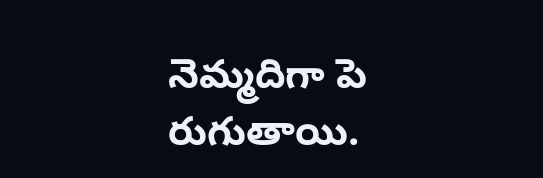నెమ్మదిగా పె రుగుతాయి.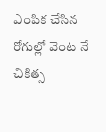ఎంపిక చేసిన రోగుల్లో వెంట నే చికిత్స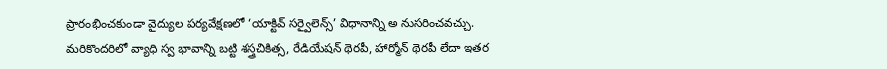ప్రారంభించకుండా వైద్యుల పర్యవేక్షణలో ‘యాక్టివ్ సర్వైలెన్స్’ విధానాన్ని అ నుసరించవచ్చు. మరికొందరిలో వ్యాధి స్వ భావాన్ని బట్టి శస్త్రచికిత్స, రేడియేషన్ థెరపీ, హార్మోన్ థెరపీ లేదా ఇతర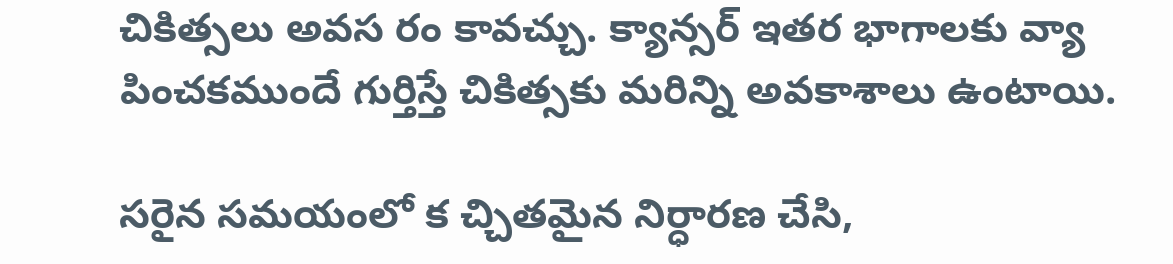చికిత్సలు అవస రం కావచ్చు. క్యాన్సర్ ఇతర భాగాలకు వ్యా పించకముందే గుర్తిస్తే చికిత్సకు మరిన్ని అవకాశాలు ఉంటాయి.

సరైన సమయంలో క చ్చితమైన నిర్ధారణ చేసి,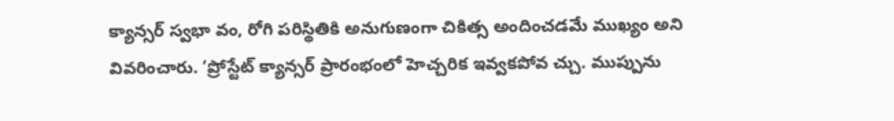క్యాన్సర్ స్వభా వం, రోగి పరిస్థితికి అనుగుణంగా చికిత్స అందించడమే ముఖ్యం అని వివరించారు. ‘ప్రోస్టేట్ క్యాన్సర్ ప్రారంభంలో హెచ్చరిక ఇవ్వకపోవ చ్చు. ముప్పును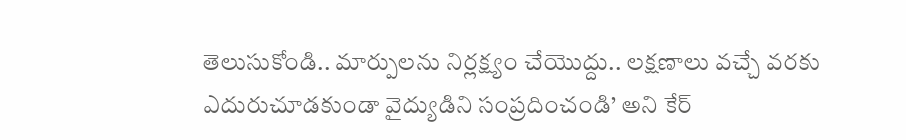తెలుసుకోండి.. మార్పులను నిర్లక్ష్యం చేయొద్దు.. లక్షణాలు వచ్చే వరకు ఎదురుచూడకుండా వైద్యుడిని సంప్రదించండి’ అని కేర్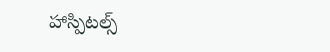హాస్పిటల్స్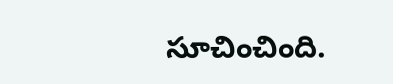సూచించింది.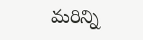మరిన్ని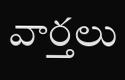వార్తలు